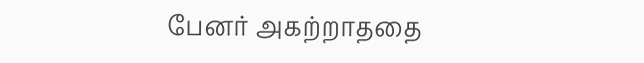பேனர் அகற்றாததை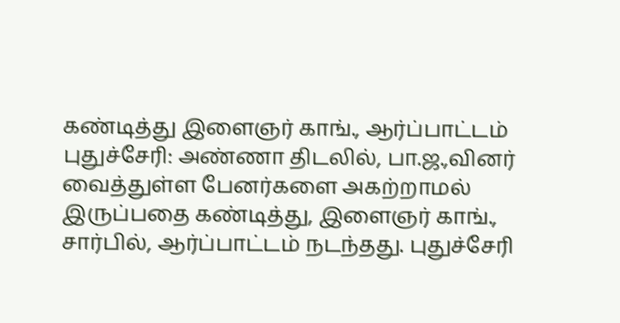கண்டித்து இளைஞர் காங்., ஆர்ப்பாட்டம்
புதுச்சேரி: அண்ணா திடலில், பா.ஜ.,வினர் வைத்துள்ள பேனர்களை அகற்றாமல் இருப்பதை கண்டித்து, இளைஞர் காங்., சார்பில், ஆர்ப்பாட்டம் நடந்தது. புதுச்சேரி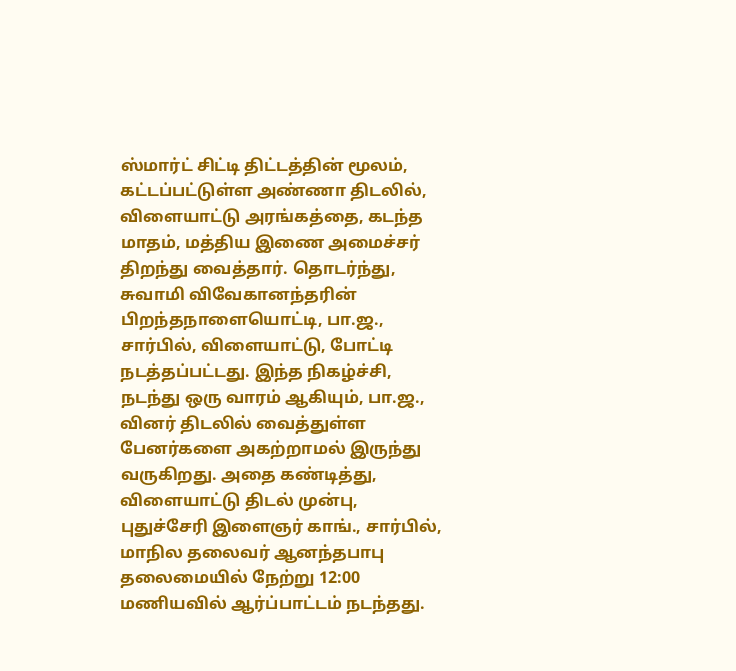ஸ்மார்ட் சிட்டி திட்டத்தின் மூலம், கட்டப்பட்டுள்ள அண்ணா திடலில், விளையாட்டு அரங்கத்தை, கடந்த மாதம், மத்திய இணை அமைச்சர் திறந்து வைத்தார். தொடர்ந்து, சுவாமி விவேகானந்தரின் பிறந்தநாளையொட்டி, பா.ஜ., சார்பில், விளையாட்டு, போட்டி நடத்தப்பட்டது. இந்த நிகழ்ச்சி, நடந்து ஒரு வாரம் ஆகியும், பா.ஜ., வினர் திடலில் வைத்துள்ள பேனர்களை அகற்றாமல் இருந்து வருகிறது. அதை கண்டித்து, விளையாட்டு திடல் முன்பு, புதுச்சேரி இளைஞர் காங்., சார்பில், மாநில தலைவர் ஆனந்தபாபு தலைமையில் நேற்று 12:00 மணியவில் ஆர்ப்பாட்டம் நடந்தது.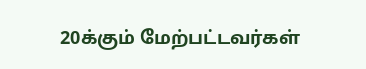20க்கும் மேற்பட்டவர்கள்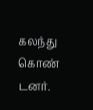கலந்து கொண் டனர்.